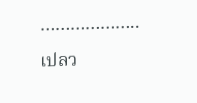………………..
เปลว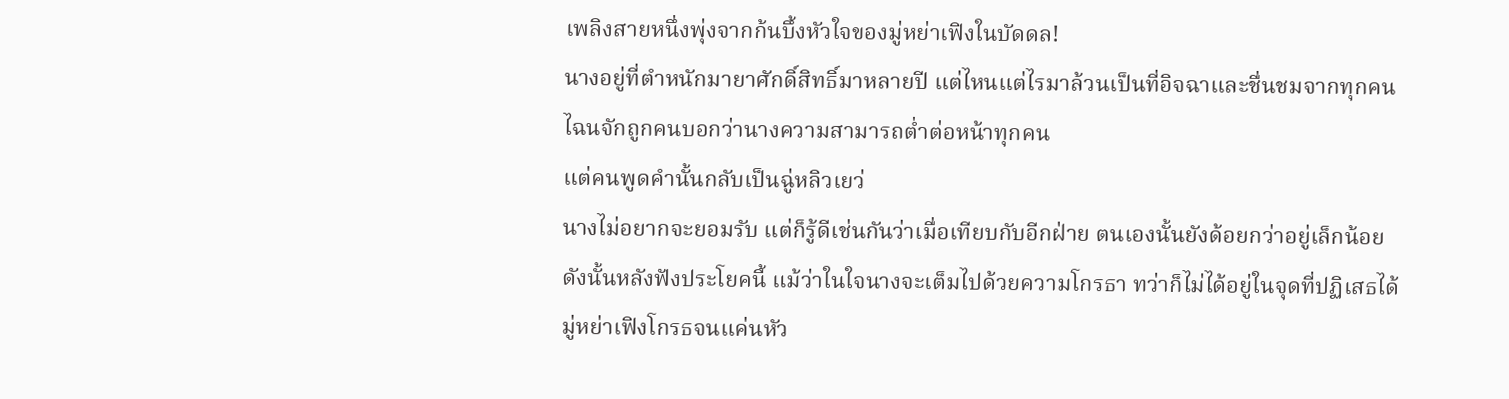เพลิงสายหนึ่งพุ่งจากก้นบึ้งหัวใจของมู่หย่าเฟิงในบัดดล!
นางอยู่ที่ตำหนักมายาศักดิ์สิทธิ์มาหลายปี แต่ไหนแต่ไรมาล้วนเป็นที่อิจฉาและชื่นชมจากทุกคน ไฉนจักถูกคนบอกว่านางความสามารถต่ำต่อหน้าทุกคน
แต่คนพูดคำนั้นกลับเป็นฉู่หลิวเยว่
นางไม่อยากจะยอมรับ แต่ก็รู้ดีเช่นกันว่าเมื่อเทียบกับอีกฝ่าย ตนเองนั้นยังด้อยกว่าอยู่เล็กน้อย
ดังนั้นหลังฟังประโยคนี้ แม้ว่าในใจนางจะเต็มไปด้วยความโกรธา ทว่าก็ไม่ได้อยู่ในจุดที่ปฏิเสธได้
มู่หย่าเฟิงโกรธจนแค่นหัว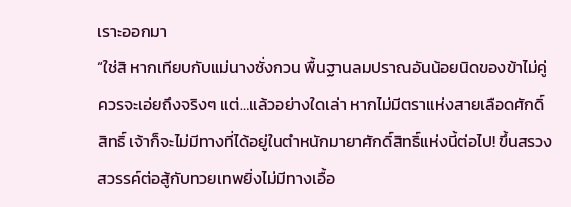เราะออกมา
“ใช่สิ หากเทียบกับแม่นางซั่งกวน พื้นฐานลมปราณอันน้อยนิดของข้าไม่คู่ควรจะเอ่ยถึงจริงๆ แต่…แล้วอย่างใดเล่า หากไม่มีตราแห่งสายเลือดศักดิ์สิทธิ์ เจ้าก็จะไม่มีทางที่ได้อยู่ในตำหนักมายาศักดิ์สิทธิ์แห่งนี้ต่อไป! ขึ้นสรวงสวรรค์ต่อสู้กับทวยเทพยิ่งไม่มีทางเอื้อ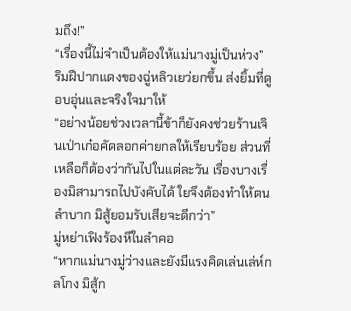มถึง!”
“เรื่องนี้ไม่จำเป็นต้องให้แม่นางมู่เป็นห่วง”
ริมฝีปากแดงของฉู่หลิวเยว่ยกขึ้น ส่งยิ้มที่ดูอบอุ่นและจริงใจมาให้
“อย่างน้อยช่วงเวลานี้ข้าก็ยังคงช่วยร้านเจินเป่าเก๋อคัดลอกค่ายกลให้เรียบร้อย ส่วนที่เหลือก็ต้องว่ากันไปในแต่ละวัน เรื่องบางเรื่องมิสามารถไปบังคับได้ ใยจึงต้องทำให้ตนลำบาก มิสู้ยอมรับเสียจะดีกว่า”
มู่หย่าเฟิงร้องหึในลำคอ
“หากแม่นางมู่ว่างและยังมีแรงคิดเล่นเล่ห์กลโกง มิสู้ก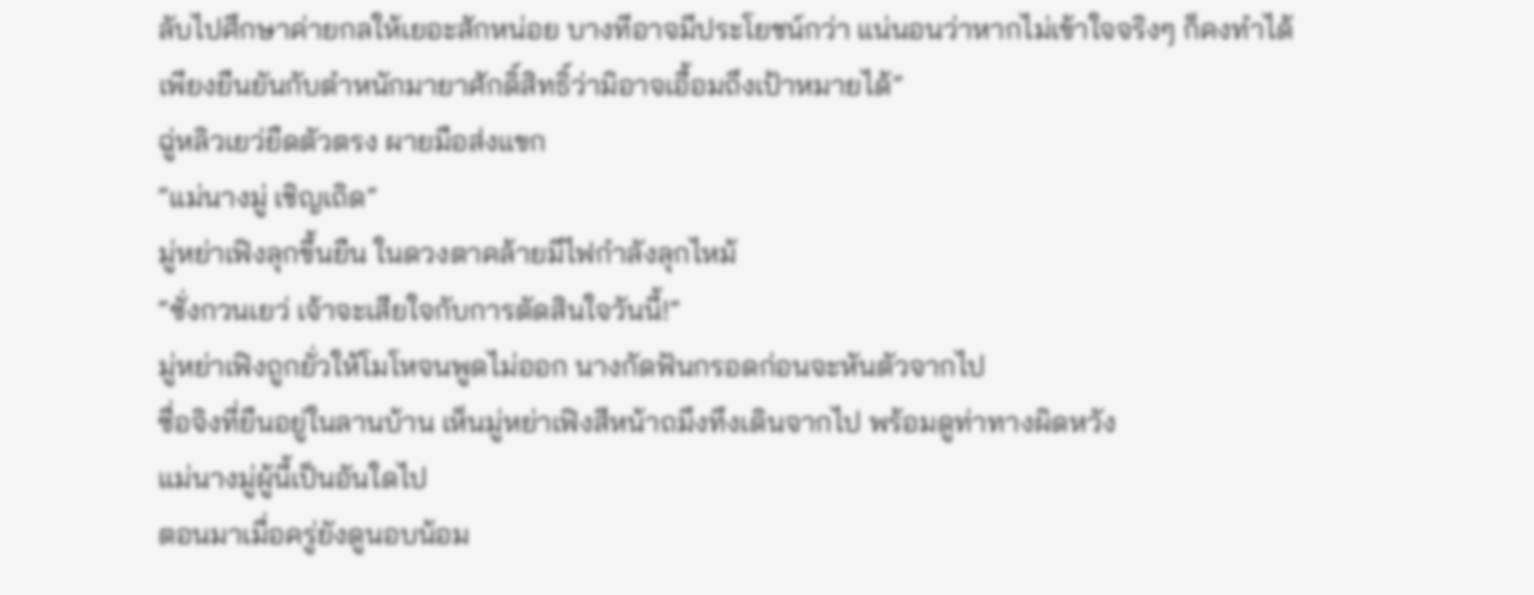ลับไปศึกษาค่ายกลให้เยอะสักหน่อย บางทีอาจมีประโยชน์กว่า แน่นอนว่าหากไม่เข้าใจจริงๆ ก็คงทำได้เพียงยืนยันกับตำหนักมายาศักดิ์สิทธิ์ว่ามิอาจเอื้อมถึงเป้าหมายได้”
ฉู่หลิวเยว่ยืดตัวตรง ผายมือส่งแขก
“แม่นางมู่ เชิญเถิด”
มู่หย่าเฟิงลุกขึ้นยืน ในดวงตาคล้ายมีไฟกำลังลุกไหม้
“ซั่งกวนเยว่ เจ้าจะเสียใจกับการตัดสินใจวันนี้!”
มู่หย่าเฟิงถูกยั่วให้โมโหจนพูดไม่ออก นางกัดฟันกรอดก่อนจะหันตัวจากไป
ซื่อจิงที่ยืนอยู่ในลานบ้าน เห็นมู่หย่าเฟิงสีหน้าถมึงทึงเดินจากไป พร้อมดูท่าทางผิดหวัง
แม่นางมู่ผู้นี้เป็นอันใดไป
ตอนมาเมื่อครู่ยังดูนอบน้อม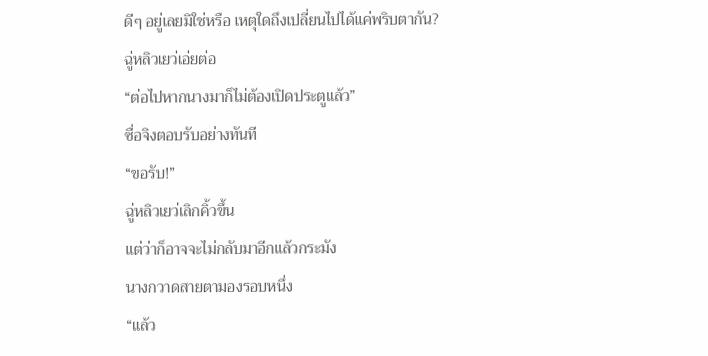ดีๆ อยู่เลยมิใช่หรือ เหตุใดถึงเปลี่ยนไปได้แค่พริบตากัน?
ฉู่หลิวเยว่เอ่ยต่อ
“ต่อไปหากนางมาก็ไม่ต้องเปิดประตูแล้ว”
ซื่อจิงตอบรับอย่างทันที
“ขอรับ!”
ฉู่หลิวเยว่เลิกคิ้วขึ้น
แต่ว่าก็อาจจะไม่กลับมาอีกแล้วกระมัง
นางกวาดสายตามองรอบหนึ่ง
“แล้ว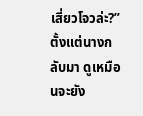เสี่ยวโจวล่ะ?”
ตั้งแต่นางกลับมา ดูเหมือนจะยัง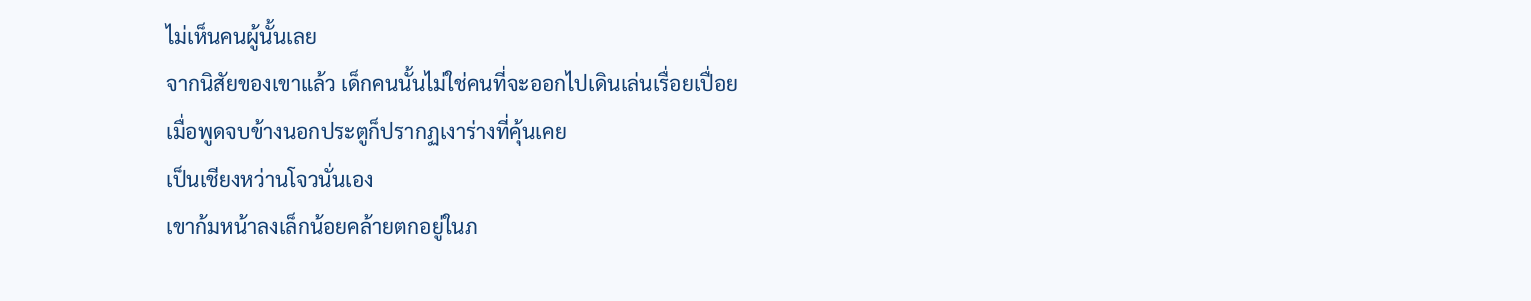ไม่เห็นคนผู้นั้นเลย
จากนิสัยของเขาแล้ว เด็กคนนั้นไม่ใช่คนที่จะออกไปเดินเล่นเรื่อยเปื่อย
เมื่อพูดจบข้างนอกประตูก็ปรากฏเงาร่างที่คุ้นเคย
เป็นเชียงหว่านโจวนั่นเอง
เขาก้มหน้าลงเล็กน้อยคล้ายตกอยู่ในภ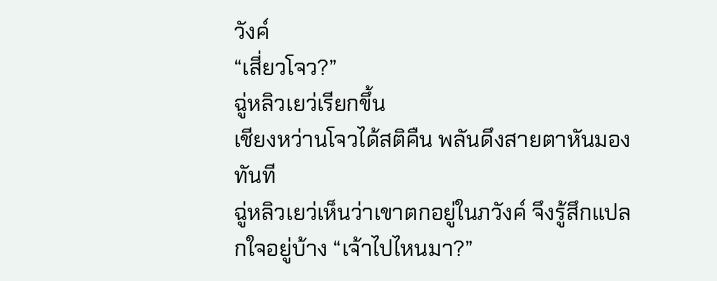วังค์
“เสี่ยวโจว?”
ฉู่หลิวเยว่เรียกขึ้น
เชียงหว่านโจวได้สติคืน พลันดึงสายตาหันมองทันที
ฉู่หลิวเยว่เห็นว่าเขาตกอยู่ในภวังค์ จึงรู้สึกแปลกใจอยู่บ้าง “เจ้าไปไหนมา?”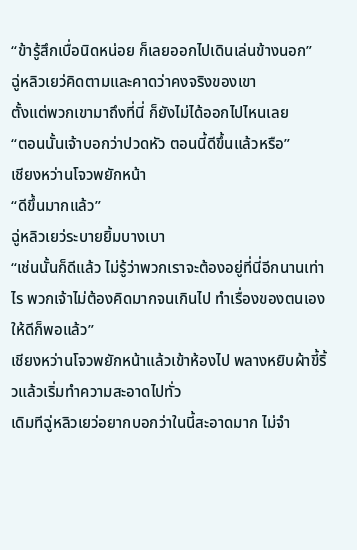“ข้ารู้สึกเบื่อนิดหน่อย ก็เลยออกไปเดินเล่นข้างนอก”
ฉู่หลิวเยว่คิดตามและคาดว่าคงจริงของเขา
ตั้งแต่พวกเขามาถึงที่นี่ ก็ยังไม่ได้ออกไปไหนเลย
“ตอนนั้นเจ้าบอกว่าปวดหัว ตอนนี้ดีขึ้นแล้วหรือ”
เชียงหว่านโจวพยักหน้า
“ดีขึ้นมากแล้ว”
ฉู่หลิวเยว่ระบายยิ้มบางเบา
“เช่นนั้นก็ดีแล้ว ไม่รู้ว่าพวกเราจะต้องอยู่ที่นี่อีกนานเท่าไร พวกเจ้าไม่ต้องคิดมากจนเกินไป ทำเรื่องของตนเองให้ดีก็พอแล้ว”
เชียงหว่านโจวพยักหน้าแล้วเข้าห้องไป พลางหยิบผ้าขี้ริ้วแล้วเริ่มทำความสะอาดไปทั่ว
เดิมทีฉู่หลิวเยว่อยากบอกว่าในนี้สะอาดมาก ไม่จำ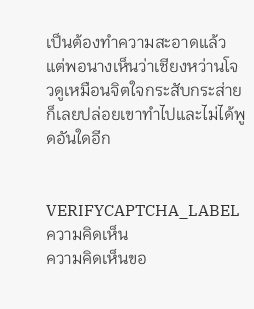เป็นต้องทำความสะอาดแล้ว
แต่พอนางเห็นว่าเชียงหว่านโจวดูเหมือนจิตใจกระสับกระส่าย ก็เลยปล่อยเขาทำไปและไม่ได้พูดอันใดอีก


VERIFYCAPTCHA_LABEL
ความคิดเห็น
ความคิดเห็นขอ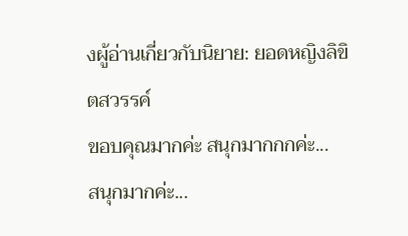งผู้อ่านเกี่ยวกับนิยาย: ยอดหญิงลิขิตสวรรค์
ขอบคุณมากค่ะ สนุกมากกกค่ะ...
สนุกมากค่ะ...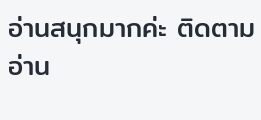อ่านสนุกมากค่ะ ติดตามอ่าน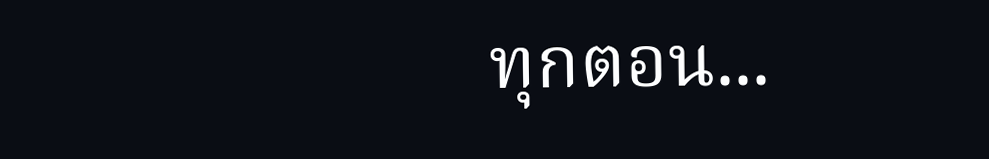ทุกตอน...